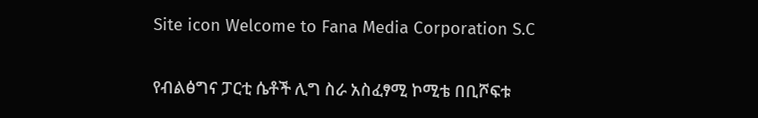Site icon Welcome to Fana Media Corporation S.C

የብልፅግና ፓርቲ ሴቶች ሊግ ስራ አስፈፃሚ ኮሚቴ በቢሾፍቱ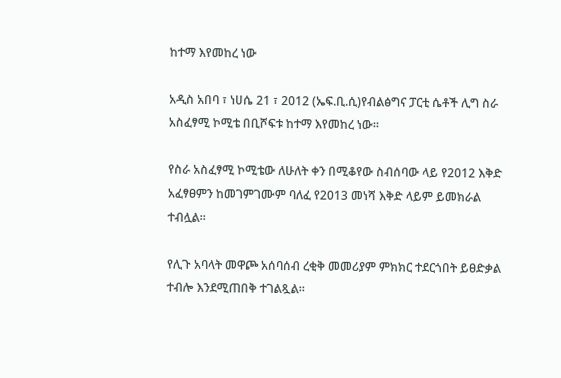ከተማ እየመከረ ነው

አዲስ አበባ ፣ ነሀሴ 21 ፣ 2012 (ኤፍ.ቢ.ሲ)የብልፅግና ፓርቲ ሴቶች ሊግ ስራ አስፈፃሚ ኮሚቴ በቢሾፍቱ ከተማ እየመከረ ነው።

የስራ አስፈፃሚ ኮሚቴው ለሁለት ቀን በሚቆየው ስብሰባው ላይ የ2012 እቅድ አፈፃፀምን ከመገምገሙም ባለፈ የ2013 መነሻ እቅድ ላይም ይመክራል ተብሏል።

የሊጉ አባላት መዋጮ አሰባሰብ ረቂቅ መመሪያም ምክክር ተደርጎበት ይፀድቃል ተብሎ እንደሚጠበቅ ተገልጿል።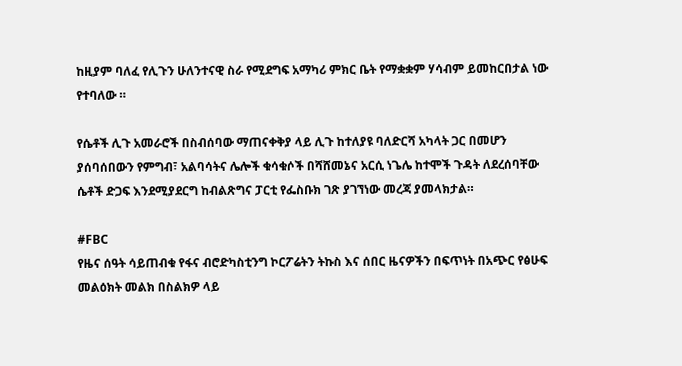ከዚያም ባለፈ የሊጉን ሁለንተናዊ ስራ የሚደግፍ አማካሪ ምክር ቤት የማቋቋም ሃሳብም ይመከርበታል ነው የተባለው ።

የሴቶች ሊጉ አመራሮች በስብሰባው ማጠናቀቅያ ላይ ሊጉ ከተለያዩ ባለድርሻ አካላት ጋር በመሆን ያሰባሰበውን የምግብ፣ አልባሳትና ሌሎች ቁሳቁሶች በሻሸመኔና አርሲ ነጌሌ ከተሞች ጉዳት ለደረሰባቸው ሴቶች ድጋፍ እንደሚያደርግ ከብልጽግና ፓርቲ የፌስቡክ ገጽ ያገኘነው መረጃ ያመላክታል።

#FBC
የዜና ሰዓት ሳይጠብቁ የፋና ብሮድካስቲንግ ኮርፖሬትን ትኩስ እና ሰበር ዜናዎችን በፍጥነት በአጭር የፅሁፍ መልዕክት መልክ በስልክዎ ላይ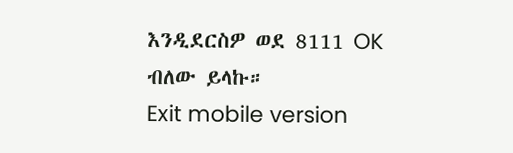እንዲደርስዎ ወደ 8111 OK ብለው ይላኩ።
Exit mobile version